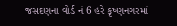જસદણના વોર્ડ નં 6 હરે કૃષ્ણનગરમાં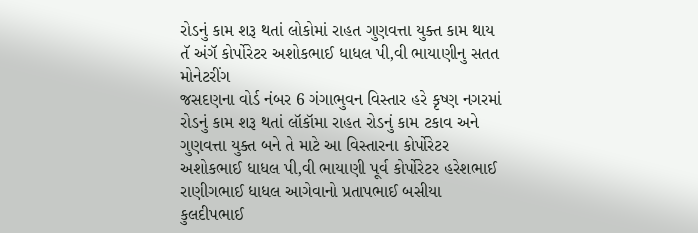રોડનું કામ શરૂ થતાં લોકોમાં રાહત ગુણવત્તા યુક્ત કામ થાય તૅ અંગૅ કોર્પોરેટર અશોકભાઈ ધાધલ પી,વી ભાયાણીનુ સતત મોનેટરીંગ
જસદણના વોર્ડ નંબર 6 ગંગાભુવન વિસ્તાર હરે કૃષ્ણ નગરમાં રોડનું કામ શરૂ થતાં લૉકૉમા રાહત રોડનું કામ ટકાવ અને ગુણવત્તા યુક્ત બને તે માટે આ વિસ્તારના કોર્પોરેટર અશોકભાઈ ધાધલ પી,વી ભાયાણી પૂર્વ કોર્પોરેટર હરેશભાઈ રાણીગભાઈ ધાધલ આગેવાનો પ્રતાપભાઈ બસીયા કુલદીપભાઈ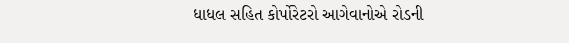ધાધલ સહિત કોર્પોરેટરો આગેવાનોએ રોડની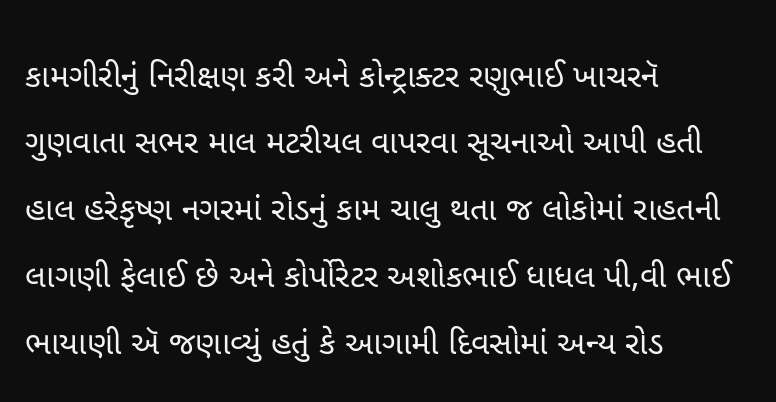કામગીરીનું નિરીક્ષણ કરી અને કોન્ટ્રાક્ટર રણુભાઈ ખાચરનૅ ગુણવાતા સભર માલ મટરીયલ વાપરવા સૂચનાઓ આપી હતી હાલ હરેકૃષ્ણ નગરમાં રોડનું કામ ચાલુ થતા જ લોકોમાં રાહતની લાગણી ફેલાઈ છે અને કોર્પોરેટર અશોકભાઈ ધાધલ પી,વી ભાઈ ભાયાણી ઍ જણાવ્યું હતું કે આગામી દિવસોમાં અન્ય રોડ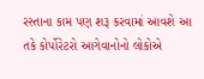રસ્તાના કામ પણ શરૂ કરવામાં આવશે આ તકે કોર્પોરેટરો આગેવાનોનો લોકોએ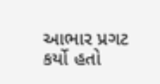આભાર પ્રગટ કર્યો હતો